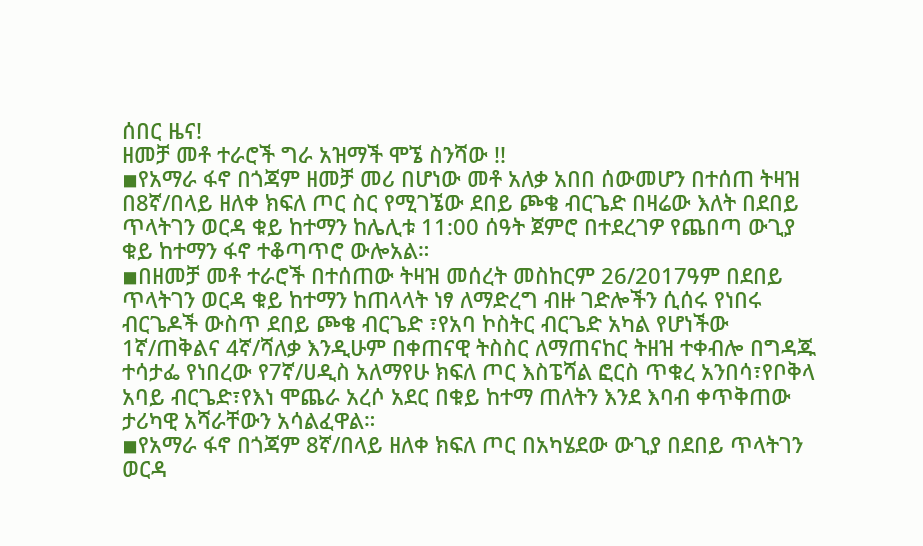ሰበር ዜና!
ዘመቻ መቶ ተራሮች ግራ አዝማች ሞኜ ስንሻው !!
◾የአማራ ፋኖ በጎጃም ዘመቻ መሪ በሆነው መቶ አለቃ አበበ ሰውመሆን በተሰጠ ትዛዝ በ8ኛ/በላይ ዘለቀ ክፍለ ጦር ስር የሚገኜው ደበይ ጮቄ ብርጌድ በዛሬው እለት በደበይ ጥላትገን ወርዳ ቁይ ከተማን ከሌሊቱ 11:00 ሰዓት ጀምሮ በተደረገዎ የጨበጣ ውጊያ ቁይ ከተማን ፋኖ ተቆጣጥሮ ውሎአል።
◾በዘመቻ መቶ ተራሮች በተሰጠው ትዛዝ መሰረት መስከርም 26/2017ዓም በደበይ ጥላትገን ወርዳ ቁይ ከተማን ከጠላላት ነፃ ለማድረግ ብዙ ገድሎችን ሲሰሩ የነበሩ ብርጌዶች ውስጥ ደበይ ጮቄ ብርጌድ ፣የአባ ኮስትር ብርጌድ አካል የሆነችው 1ኛ/ጠቅልና 4ኛ/ሻለቃ እንዲሁም በቀጠናዊ ትስስር ለማጠናከር ትዘዝ ተቀብሎ በግዳጁ ተሳታፌ የነበረው የ7ኛ/ሀዲስ አለማየሁ ክፍለ ጦር እስፔሻል ፎርስ ጥቁረ አንበሳ፣የቦቅላ አባይ ብርጌድ፣የእነ ሞጨራ አረሶ አደር በቁይ ከተማ ጠለትን እንደ እባብ ቀጥቅጠው ታሪካዊ አሻራቸውን አሳልፈዋል።
◾የአማራ ፋኖ በጎጃም 8ኛ/በላይ ዘለቀ ክፍለ ጦር በአካሄደው ውጊያ በደበይ ጥላትገን ወርዳ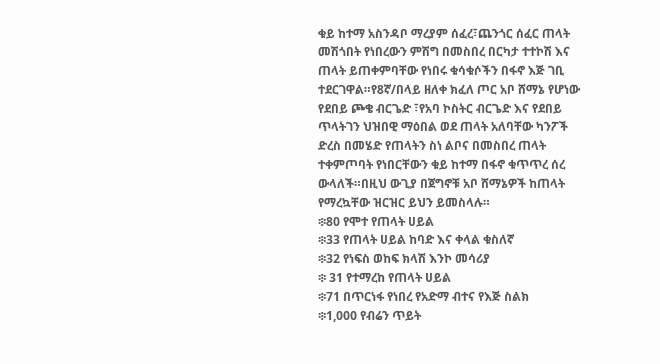ቁይ ከተማ አስንዳቦ ማረያም ሰፈረ፣ጨንጎር ሰፈር ጠላት መሽጎበት የነበረውን ምሽግ በመስበረ በርካታ ተተኮሽ እና ጠላት ይጠቀምባቸው የነበሩ ቁሳቁሶችን በፋኖ እጅ ገቢ ተደርገዋል።የ8ኛ/በላይ ዘለቀ ክፈለ ጦር አቦ ሸማኔ የሆነው የደበይ ጮቄ ብርጌድ ፣የአባ ኮስትር ብርጌድ እና የደበይ ጥላትገን ህዝበዊ ማዕበል ወደ ጠላት አለባቸው ካንፖች ድረስ በመሄድ የጠላትን ስነ ልቦና በመስበረ ጠላት ተቀምጦባት የነበርቸውን ቁይ ከተማ በፋኖ ቁጥጥረ ሰረ ውላለች።በዚህ ውጊያ በጀግኖቹ አቦ ሸማኔዎች ከጠላት የማረኳቸው ዝርዝር ይህን ይመስላሉ።
፨80 የሞተ የጠላት ሀይል
፨33 የጠላት ሀይል ከባድ እና ቀላል ቁስለኛ
፨32 የነፍስ ወከፍ ክላሽ እንኮ መሳሪያ
፨ 31 የተማረከ የጠላት ሀይል
፨71 በጥርነፋ የነበረ የአድማ ብተና የእጅ ስልክ
፨1,000 የብሬን ጥይት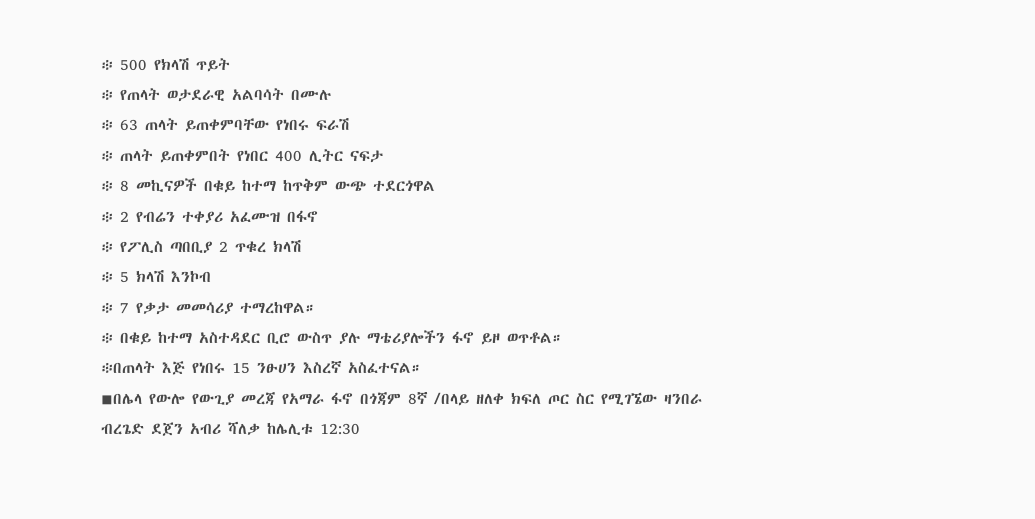፨ 500 የክላሽ ጥይት
፨ የጠላት ወታደራዊ አልባሳት በሙሉ
፨ 63 ጠላት ይጠቀምባቸው የነበሩ ፍራሽ
፨ ጠላት ይጠቀምበት የነበር 400 ሊትር ናፍታ
፨ 8 መኪናዎች በቁይ ከተማ ከጥቅም ውጭ ተደርጎዋል
፨ 2 የብሬን ተቀያሪ አፈሙዝ በፋኖ
፨ የፖሊስ ጣበቢያ 2 ጥቁረ ክላሽ
፨ 5 ክላሽ እንኮብ
፨ 7 የቃታ መመሳሪያ ተማረከዋል።
፨ በቁይ ከተማ አስተዳደር ቢሮ ውስጥ ያሉ ማቴሪያሎችን ፋኖ ይዞ ወጥቶል።
፨በጠላት እጅ የነበሩ 15 ንፁሀን እስረኛ አስፈተናል።
◾በሌላ የውሎ የውጊያ መረጃ የአማራ ፋኖ በጎጃም 8ኛ /በላይ ዘለቀ ክፍለ ጦር ስር የሚገኜው ዛንበራ ብረጌድ ደጀን አብሪ ሻለቃ ከሌሊቱ 12:30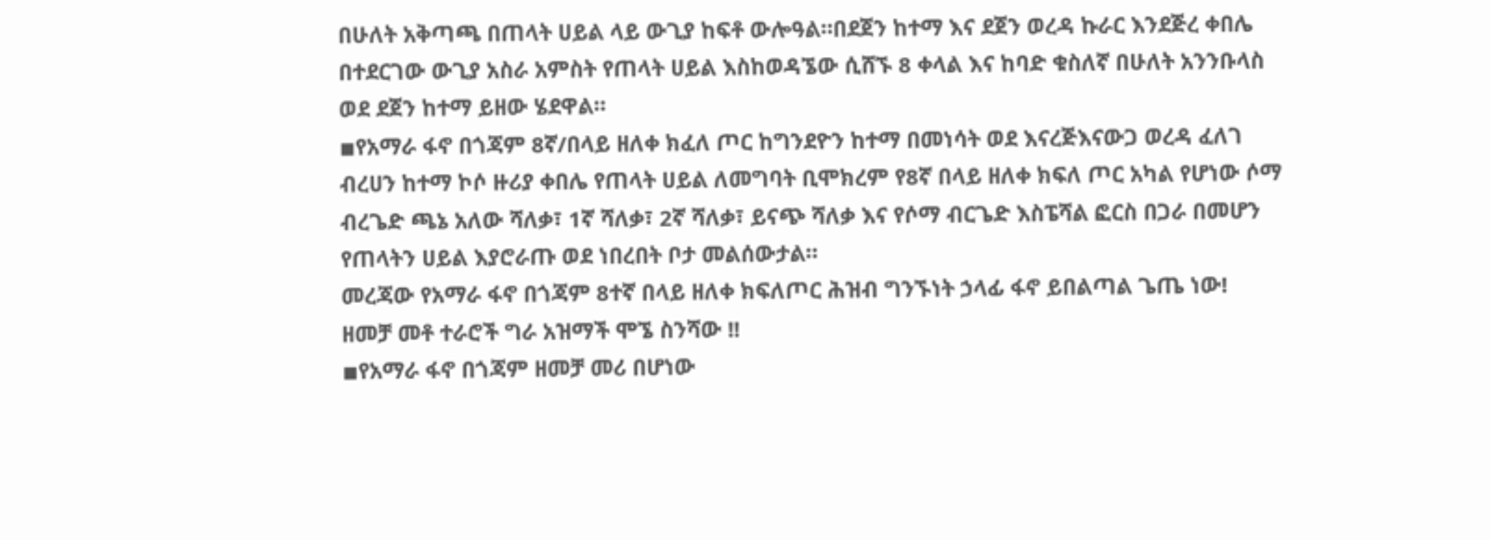በሁለት አቅጣጫ በጠላት ሀይል ላይ ውጊያ ከፍቶ ውሎዓል።በደጀን ከተማ እና ደጀን ወረዳ ኩራር እንደጅረ ቀበሌ በተደርገው ውጊያ አስራ አምስት የጠላት ሀይል እስከወዳኜው ሲሸኙ 8 ቀላል እና ከባድ ቁስለኛ በሁለት አንንቡላስ ወደ ደጀን ከተማ ይዘው ሄደዋል።
◾የአማራ ፋኖ በጎጃም 8ኛ/በላይ ዘለቀ ክፈለ ጦር ከግንደዮን ከተማ በመነሳት ወደ እናረጅእናውጋ ወረዳ ፈለገ ብረሀን ከተማ ኮሶ ዙሪያ ቀበሌ የጠላት ሀይል ለመግባት ቢሞክረም የ8ኛ በላይ ዘለቀ ክፍለ ጦር አካል የሆነው ሶማ ብረጌድ ጫኔ አለው ሻለቃ፣ 1ኛ ሻለቃ፣ 2ኛ ሻለቃ፣ ይናጭ ሻለቃ እና የሶማ ብርጌድ እስፔሻል ፎርስ በጋራ በመሆን የጠላትን ሀይል እያሮራጡ ወደ ነበረበት ቦታ መልሰውታል።
መረጃው የአማራ ፋኖ በጎጃም 8ተኛ በላይ ዘለቀ ክፍለጦር ሕዝብ ግንኙነት ኃላፊ ፋኖ ይበልጣል ጌጤ ነው!
ዘመቻ መቶ ተራሮች ግራ አዝማች ሞኜ ስንሻው !!
◾የአማራ ፋኖ በጎጃም ዘመቻ መሪ በሆነው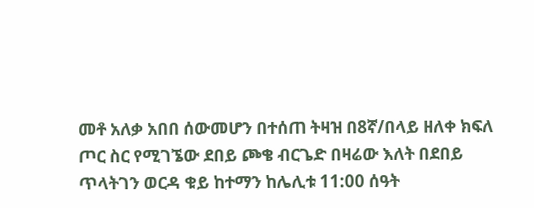መቶ አለቃ አበበ ሰውመሆን በተሰጠ ትዛዝ በ8ኛ/በላይ ዘለቀ ክፍለ ጦር ስር የሚገኜው ደበይ ጮቄ ብርጌድ በዛሬው እለት በደበይ ጥላትገን ወርዳ ቁይ ከተማን ከሌሊቱ 11:00 ሰዓት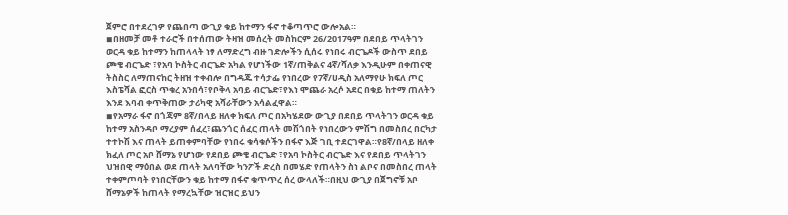ጀምሮ በተደረገዎ የጨበጣ ውጊያ ቁይ ከተማን ፋኖ ተቆጣጥሮ ውሎአል።
◾በዘመቻ መቶ ተራሮች በተሰጠው ትዛዝ መሰረት መስከርም 26/2017ዓም በደበይ ጥላትገን ወርዳ ቁይ ከተማን ከጠላላት ነፃ ለማድረግ ብዙ ገድሎችን ሲሰሩ የነበሩ ብርጌዶች ውስጥ ደበይ ጮቄ ብርጌድ ፣የአባ ኮስትር ብርጌድ አካል የሆነችው 1ኛ/ጠቅልና 4ኛ/ሻለቃ እንዲሁም በቀጠናዊ ትስስር ለማጠናከር ትዘዝ ተቀብሎ በግዳጁ ተሳታፌ የነበረው የ7ኛ/ሀዲስ አለማየሁ ክፍለ ጦር እስፔሻል ፎርስ ጥቁረ አንበሳ፣የቦቅላ አባይ ብርጌድ፣የእነ ሞጨራ አረሶ አደር በቁይ ከተማ ጠለትን እንደ እባብ ቀጥቅጠው ታሪካዊ አሻራቸውን አሳልፈዋል።
◾የአማራ ፋኖ በጎጃም 8ኛ/በላይ ዘለቀ ክፍለ ጦር በአካሄደው ውጊያ በደበይ ጥላትገን ወርዳ ቁይ ከተማ አስንዳቦ ማረያም ሰፈረ፣ጨንጎር ሰፈር ጠላት መሽጎበት የነበረውን ምሽግ በመስበረ በርካታ ተተኮሽ እና ጠላት ይጠቀምባቸው የነበሩ ቁሳቁሶችን በፋኖ እጅ ገቢ ተደርገዋል።የ8ኛ/በላይ ዘለቀ ክፈለ ጦር አቦ ሸማኔ የሆነው የደበይ ጮቄ ብርጌድ ፣የአባ ኮስትር ብርጌድ እና የደበይ ጥላትገን ህዝበዊ ማዕበል ወደ ጠላት አለባቸው ካንፖች ድረስ በመሄድ የጠላትን ስነ ልቦና በመስበረ ጠላት ተቀምጦባት የነበርቸውን ቁይ ከተማ በፋኖ ቁጥጥረ ሰረ ውላለች።በዚህ ውጊያ በጀግኖቹ አቦ ሸማኔዎች ከጠላት የማረኳቸው ዝርዝር ይህን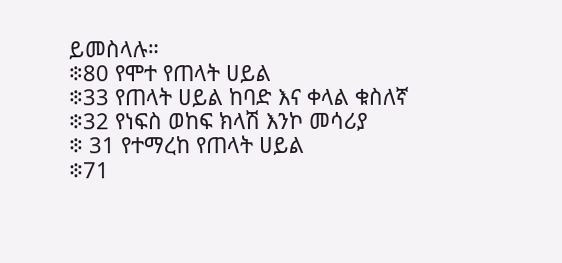ይመስላሉ።
፨80 የሞተ የጠላት ሀይል
፨33 የጠላት ሀይል ከባድ እና ቀላል ቁስለኛ
፨32 የነፍስ ወከፍ ክላሽ እንኮ መሳሪያ
፨ 31 የተማረከ የጠላት ሀይል
፨71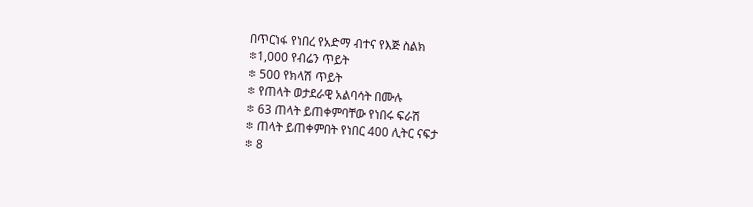በጥርነፋ የነበረ የአድማ ብተና የእጅ ስልክ
፨1,000 የብሬን ጥይት
፨ 500 የክላሽ ጥይት
፨ የጠላት ወታደራዊ አልባሳት በሙሉ
፨ 63 ጠላት ይጠቀምባቸው የነበሩ ፍራሽ
፨ ጠላት ይጠቀምበት የነበር 400 ሊትር ናፍታ
፨ 8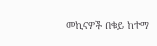መኪናዎች በቁይ ከተማ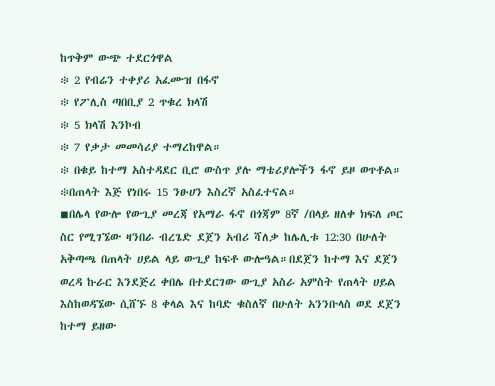ከጥቅም ውጭ ተደርጎዋል
፨ 2 የብሬን ተቀያሪ አፈሙዝ በፋኖ
፨ የፖሊስ ጣበቢያ 2 ጥቁረ ክላሽ
፨ 5 ክላሽ እንኮብ
፨ 7 የቃታ መመሳሪያ ተማረከዋል።
፨ በቁይ ከተማ አስተዳደር ቢሮ ውስጥ ያሉ ማቴሪያሎችን ፋኖ ይዞ ወጥቶል።
፨በጠላት እጅ የነበሩ 15 ንፁሀን እስረኛ አስፈተናል።
◾በሌላ የውሎ የውጊያ መረጃ የአማራ ፋኖ በጎጃም 8ኛ /በላይ ዘለቀ ክፍለ ጦር ስር የሚገኜው ዛንበራ ብረጌድ ደጀን አብሪ ሻለቃ ከሌሊቱ 12:30 በሁለት አቅጣጫ በጠላት ሀይል ላይ ውጊያ ከፍቶ ውሎዓል።በደጀን ከተማ እና ደጀን ወረዳ ኩራር እንደጅረ ቀበሌ በተደርገው ውጊያ አስራ አምስት የጠላት ሀይል እስከወዳኜው ሲሸኙ 8 ቀላል እና ከባድ ቁስለኛ በሁለት አንንቡላስ ወደ ደጀን ከተማ ይዘው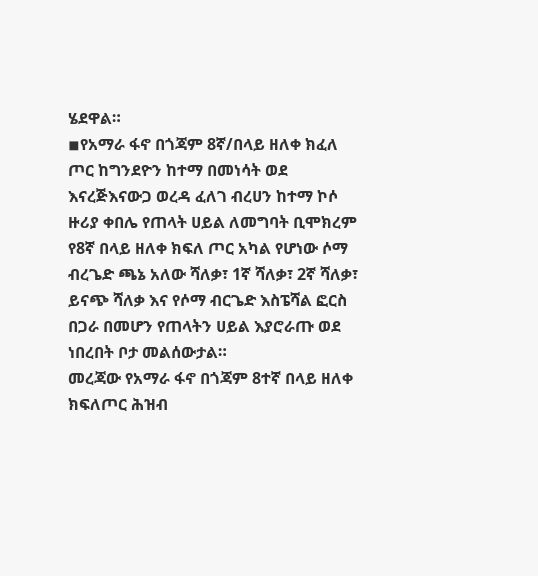ሄደዋል።
◾የአማራ ፋኖ በጎጃም 8ኛ/በላይ ዘለቀ ክፈለ ጦር ከግንደዮን ከተማ በመነሳት ወደ እናረጅእናውጋ ወረዳ ፈለገ ብረሀን ከተማ ኮሶ ዙሪያ ቀበሌ የጠላት ሀይል ለመግባት ቢሞክረም የ8ኛ በላይ ዘለቀ ክፍለ ጦር አካል የሆነው ሶማ ብረጌድ ጫኔ አለው ሻለቃ፣ 1ኛ ሻለቃ፣ 2ኛ ሻለቃ፣ ይናጭ ሻለቃ እና የሶማ ብርጌድ እስፔሻል ፎርስ በጋራ በመሆን የጠላትን ሀይል እያሮራጡ ወደ ነበረበት ቦታ መልሰውታል።
መረጃው የአማራ ፋኖ በጎጃም 8ተኛ በላይ ዘለቀ ክፍለጦር ሕዝብ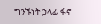ግንኙነት ኃላፊ ፋኖ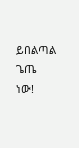ይበልጣል ጌጤ ነው!